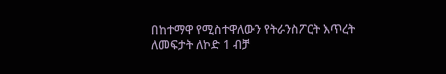በከተማዋ የሚስተዋለውን የትራንስፖርት እጥረት ለመፍታት ለኮድ 1 ብቻ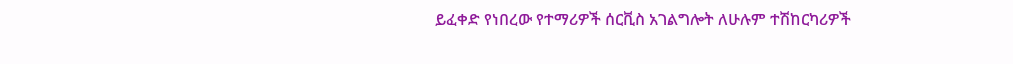ይፈቀድ የነበረው የተማሪዎች ሰርቪስ አገልግሎት ለሁሉም ተሽከርካሪዎች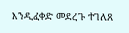እንዲፈቀድ መደረጉ ተገለጸ